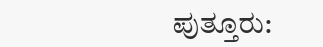ಪುತ್ತೂರು: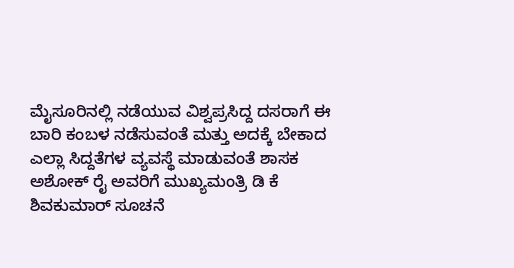ಮೈಸೂರಿನಲ್ಲಿ ನಡೆಯುವ ವಿಶ್ವಪ್ರಸಿದ್ದ ದಸರಾಗೆ ಈ ಬಾರಿ ಕಂಬಳ ನಡೆಸುವಂತೆ ಮತ್ತು ಅದಕ್ಕೆ ಬೇಕಾದ ಎಲ್ಲಾ ಸಿದ್ದತೆಗಳ ವ್ಯವಸ್ಥೆ ಮಾಡುವಂತೆ ಶಾಸಕ ಅಶೋಕ್ ರೈ ಅವರಿಗೆ ಮುಖ್ಯಮಂತ್ರಿ ಡಿ ಕೆ ಶಿವಕುಮಾರ್ ಸೂಚನೆ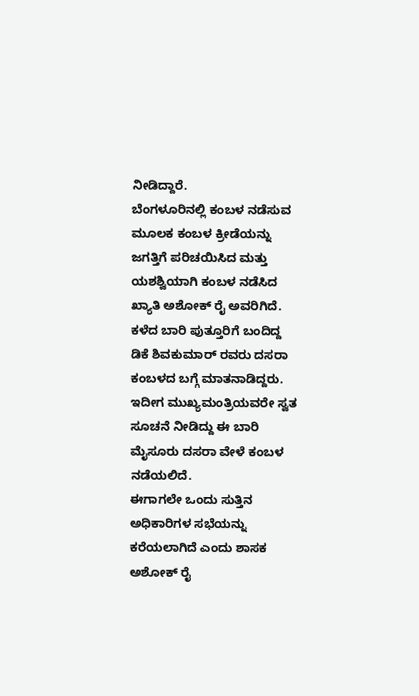ನೀಡಿದ್ದಾರೆ.
ಬೆಂಗಳೂರಿನಲ್ಲಿ ಕಂಬಳ ನಡೆಸುವ ಮೂಲಕ ಕಂಬಳ ಕ್ರೀಡೆಯನ್ನು ಜಗತ್ತಿಗೆ ಪರಿಚಯಿಸಿದ ಮತ್ತು ಯಶಶ್ವಿಯಾಗಿ ಕಂಬಳ ನಡೆಸಿದ ಖ್ಯಾತಿ ಅಶೋಕ್ ರೈ ಅವರಿಗಿದೆ. ಕಳೆದ ಬಾರಿ ಪುತ್ತೂರಿಗೆ ಬಂದಿದ್ದ ಡಿಕೆ ಶಿವಕುಮಾರ್ ರವರು ದಸರಾ ಕಂಬಳದ ಬಗ್ಗೆ ಮಾತನಾಡಿದ್ದರು‌.
ಇದೀಗ ಮುಖ್ಯಮಂತ್ರಿಯವರೇ ಸ್ವತ ಸೂಚನೆ ನೀಡಿದ್ದು ಈ ಬಾರಿ ಮೈಸೂರು ದಸರಾ ವೇಳೆ ಕಂಬಳ ನಡೆಯಲಿದೆ.
ಈಗಾಗಲೇ ಒಂದು ಸುತ್ತಿನ ಅಧಿಕಾರಿಗಳ ಸಭೆಯನ್ನು ಕರೆಯಲಾಗಿದೆ ಎಂದು ಶಾಸಕ ಅಶೋಕ್ ರೈ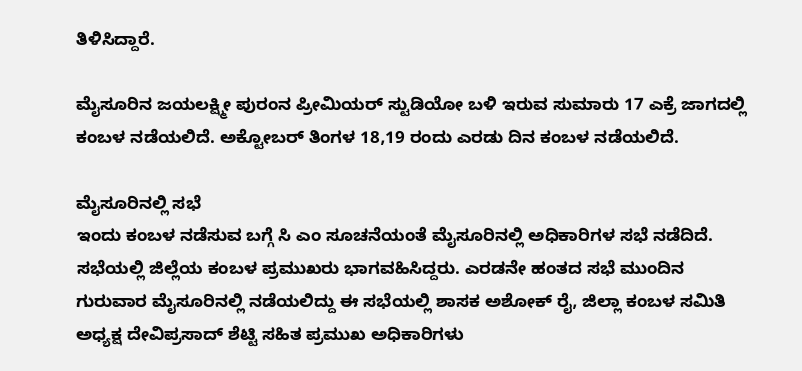ತಿಳಿಸಿದ್ದಾರೆ.

ಮೈಸೂರಿನ ಜಯಲಕ್ಷ್ಮೀ ಪುರಂನ ಪ್ರೀಮಿಯರ್ ಸ್ಟುಡಿಯೋ ಬಳಿ ಇರುವ ಸುಮಾರು 17 ಎಕ್ರೆ ಜಾಗದಲ್ಲಿ ಕಂಬಳ ನಡೆಯಲಿದೆ. ಅಕ್ಟೋಬರ್ ತಿಂಗಳ 18,19 ರಂದು ಎರಡು ದಿನ ಕಂಬಳ ನಡೆಯಲಿದೆ.

ಮೈಸೂರಿನಲ್ಲಿ ಸಭೆ
ಇಂದು ಕಂಬಳ ನಡೆಸುವ ಬಗ್ಗೆ ಸಿ ಎಂ ಸೂಚನೆಯಂತೆ ಮೈಸೂರಿನಲ್ಲಿ ಅಧಿಕಾರಿಗಳ ಸಭೆ ನಡೆದಿದೆ. ಸಭೆಯಲ್ಲಿ ಜಿಲ್ಲೆಯ ಕಂಬಳ ಪ್ರಮುಖರು ಭಾಗವಹಿಸಿದ್ದರು. ಎರಡನೇ ಹಂತದ ಸಭೆ ಮುಂದಿನ ಗುರುವಾರ ಮೈಸೂರಿನಲ್ಲಿ ನಡೆಯಲಿದ್ದು ಈ ಸಭೆಯಲ್ಲಿ ಶಾಸಕ ಅಶೋಕ್ ರೈ, ಜಿಲ್ಲಾ ಕಂಬಳ ಸಮಿತಿ ಅಧ್ಯಕ್ಷ ದೇವಿಪ್ರಸಾದ್ ಶೆಟ್ಟಿ ಸಹಿತ ಪ್ರಮುಖ ಅಧಿಕಾರಿಗಳು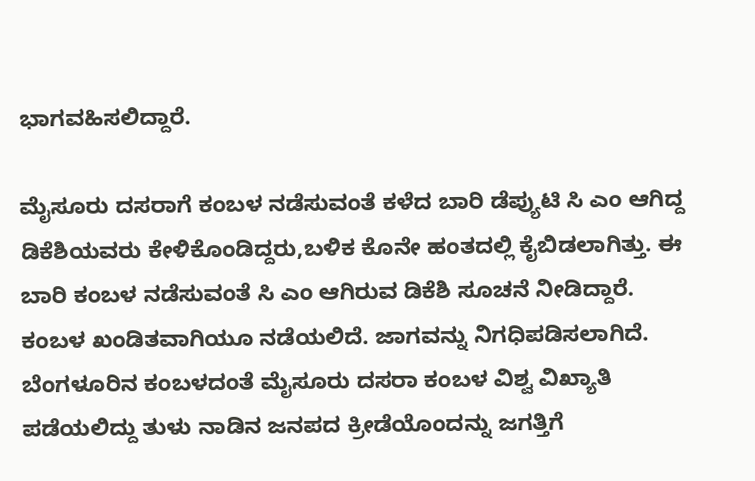ಭಾಗವಹಿಸಲಿದ್ದಾರೆ.

ಮೈಸೂರು ದಸರಾಗೆ ಕಂಬಳ ನಡೆಸುವಂತೆ ಕಳೆದ ಬಾರಿ ಡೆಪ್ಯುಟಿ ಸಿ ಎಂ ಆಗಿದ್ದ ಡಿಕೆಶಿಯವರು ಕೇಳಿಕೊಂಡಿದ್ದರು,ಬಳಿಕ ಕೊನೇ ಹಂತದಲ್ಲಿ ಕೈಬಿಡಲಾಗಿತ್ತು. ಈ ಬಾರಿ ಕಂಬಳ ನಡೆಸುವಂತೆ ಸಿ ಎಂ ಆಗಿರುವ ಡಿಕೆಶಿ ಸೂಚನೆ ನೀಡಿದ್ದಾರೆ. ಕಂಬಳ ಖಂಡಿತವಾಗಿಯೂ ನಡೆಯಲಿದೆ. ಜಾಗವನ್ನು ನಿಗಧಿಪಡಿಸಲಾಗಿದೆ. ಬೆಂಗಳೂರಿನ ಕಂಬಳದಂತೆ ಮೈಸೂರು ದಸರಾ ಕಂಬಳ ವಿಶ್ವ ವಿಖ್ಯಾತಿ ಪಡೆಯಲಿದ್ದು ತುಳು ನಾಡಿನ ಜನಪದ ಕ್ರೀಡೆಯೊಂದನ್ನು ಜಗತ್ತಿಗೆ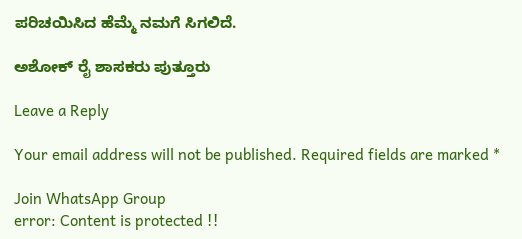ಪರಿಚಯಿಸಿದ ಹೆಮ್ಮೆ ನಮಗೆ ಸಿಗಲಿದೆ.

ಅಶೋಕ್ ರೈ ಶಾಸಕರು ಪುತ್ತೂರು

Leave a Reply

Your email address will not be published. Required fields are marked *

Join WhatsApp Group
error: Content is protected !!